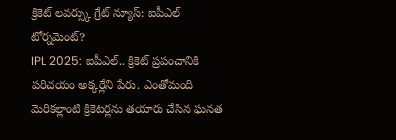క్రికెట్ లవర్స్కు గ్రేట్ న్యూస్: ఐపీఎల్ టోర్నమెంట్?
IPL 2025: ఐపీఎల్.. క్రికెట్ ప్రపంచానికి పరిచయం అక్కర్లేని పేరు. ఎంతోమంది మెరికల్లాంటి క్రికెటర్లను తయారు చేసిన ఘనత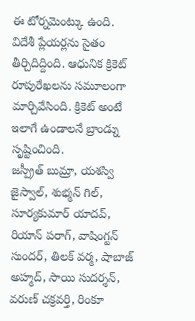ఈ టోర్నమెంట్కు ఉంది. విదేశీ ప్లేయర్లను సైతం తీర్చిదిద్దింది. ఆధునిక క్రికెట్ రూపురేఖలను సమూలంగా మార్చివేసింది. క్రికెట్ అంటే ఇలాగే ఉండాలనే బ్రాండ్ను సృష్టించింది.
జస్ప్రీత్ బుమ్రా, యశస్వి జైస్వాల్, శుభ్మన్ గిల్, సూర్యకుమార్ యాదవ్, రియాన్ పరాగ్, వాషింగ్టన్ సుందర్, తిలక్ వర్మ, షాబాజ్ అహ్మద్, సాయి సుదర్శన్, వరుణ్ చక్రవర్తి, రింకూ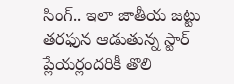సింగ్.. ఇలా జాతీయ జట్టు తరఫున ఆడుతున్న స్టార్ ప్లేయర్లందరికీ తొలి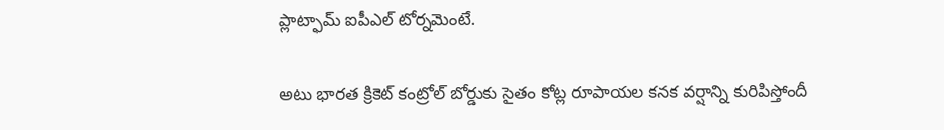ప్లాట్ఫామ్ ఐపీఎల్ టోర్నమెంటే.

అటు భారత క్రికెట్ కంట్రోల్ బోర్డుకు సైతం కోట్ల రూపాయల కనక వర్షాన్ని కురిపిస్తోందీ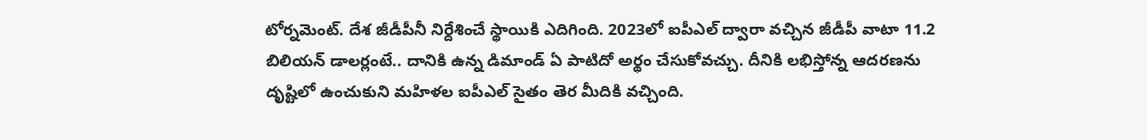టోర్నమెంట్. దేశ జీడీపీనీ నిర్దేశించే స్థాయికి ఎదిగింది. 2023లో ఐపీఎల్ ద్వారా వచ్చిన జీడీపీ వాటా 11.2 బిలియన్ డాలర్లంటే.. దానికి ఉన్న డిమాండ్ ఏ పాటిదో అర్థం చేసుకోవచ్చు. దీనికి లభిస్తోన్న ఆదరణను దృష్టిలో ఉంచుకుని మహిళల ఐపీఎల్ సైతం తెర మీదికి వచ్చింది.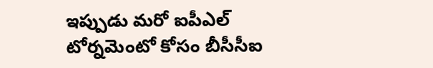ఇప్పుడు మరో ఐపీఎల్ టోర్నమెంటో కోసం బీసీసీఐ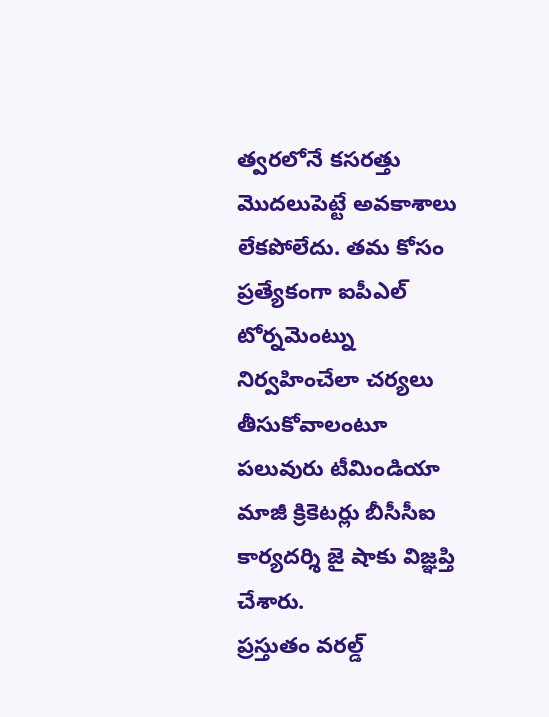త్వరలోనే కసరత్తు మొదలుపెట్టే అవకాశాలు లేకపోలేదు. తమ కోసం ప్రత్యేకంగా ఐపీఎల్ టోర్నమెంట్ను నిర్వహించేలా చర్యలు తీసుకోవాలంటూ పలువురు టీమిండియా మాజీ క్రికెటర్లు బీసీసీఐ కార్యదర్శి జై షాకు విజ్ఞప్తి చేశారు.
ప్రస్తుతం వరల్డ్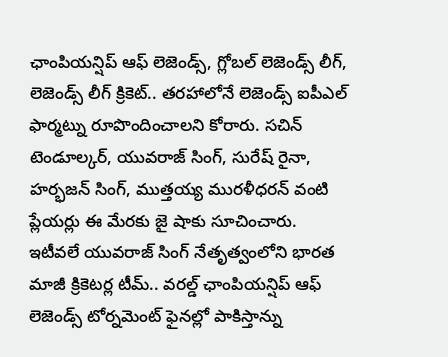ఛాంపియన్షిప్ ఆఫ్ లెజెండ్స్, గ్లోబల్ లెజెండ్స్ లీగ్, లెజెండ్స్ లీగ్ క్రికెట్.. తరహాలోనే లెజెండ్స్ ఐపీఎల్ ఫార్మట్ను రూపొందించాలని కోరారు. సచిన్ టెండూల్కర్, యువరాజ్ సింగ్, సురేష్ రైనా, హర్భజన్ సింగ్, ముత్తయ్య మురళీధరన్ వంటి ప్లేయర్లు ఈ మేరకు జై షాకు సూచించారు.
ఇటీవలే యువరాజ్ సింగ్ నేతృత్వంలోని భారత మాజీ క్రికెటర్ల టీమ్.. వరల్డ్ ఛాంపియన్షిప్ ఆఫ్ లెజెండ్స్ టోర్నమెంట్ ఫైనల్లో పాకిస్తాన్ను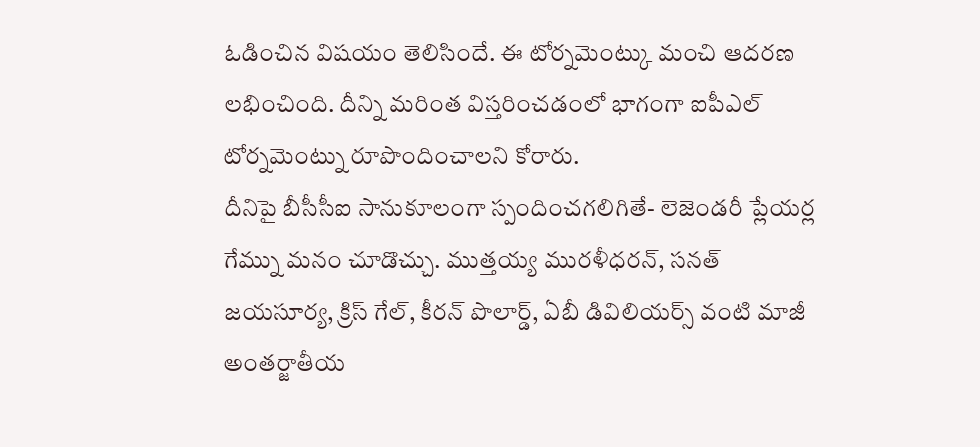ఓడించిన విషయం తెలిసిందే. ఈ టోర్నమెంట్కు మంచి ఆదరణ లభించింది. దీన్ని మరింత విస్తరించడంలో భాగంగా ఐపీఎల్ టోర్నమెంట్ను రూపొందించాలని కోరారు.
దీనిపై బీసీసీఐ సానుకూలంగా స్పందించగలిగితే- లెజెండరీ ప్లేయర్ల గేమ్ను మనం చూడొచ్చు. ముత్తయ్య మురళీధరన్, సనత్ జయసూర్య, క్రిస్ గేల్, కీరన్ పొలార్డ్, ఏబీ డివిలియర్స్ వంటి మాజీ అంతర్జాతీయ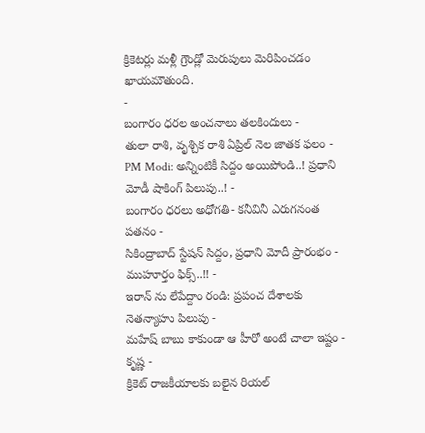క్రికెటర్లు మళ్లీ గ్రౌండ్లో మెరుపులు మెరిపించడం ఖాయమౌతుంది.
-
బంగారం ధరల అంచనాలు తలకిందులు -
తులా రాశి, వృశ్చిక రాశి ఏప్రిల్ నెల జాతక ఫలం -
PM Modi: అన్నింటికీ సిద్దం అయిపోండి..! ప్రధాని మోడీ షాకింగ్ పిలుపు..! -
బంగారం ధరలు అధోగతి- కనీవినీ ఎరుగనంత పతనం -
సికింద్రాబాద్ స్టేషన్ సిద్దం, ప్రధాని మోదీ ప్రారంభం - ముహూర్తం ఫిక్స్..!! -
ఇరాన్ ను లేపేద్దాం రండి: ప్రపంచ దేశాలకు నెతన్యాహు పిలుపు -
మహేష్ బాబు కాకుండా ఆ హీరో అంటే చాలా ఇష్టం - కృష్ణ -
క్రికెట్ రాజకీయాలకు బలైన రియల్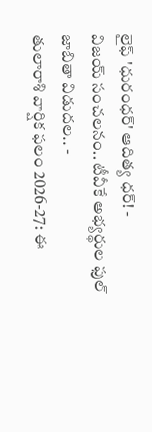లైఫ్ 'ధురంధర్' ఆదిత్య ధర్! -
విజయ్ సంచలనం.. టీవీకే అభ్యర్థుల ఫుల్ జాబితా విడుదల.. -
తులారాశి వార్షిక ఫలం 2026-27: ఈ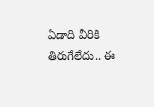ఏడాది వీరికి తిరుగేలేదు.. ఈ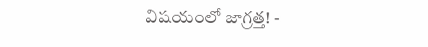విషయంలో జాగ్రత్త! -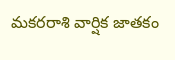మకరరాశి వార్షిక జాతకం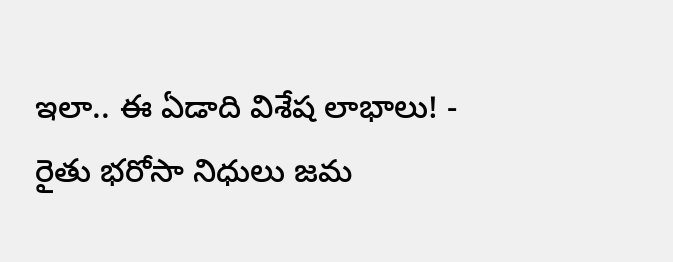ఇలా.. ఈ ఏడాది విశేష లాభాలు! -
రైతు భరోసా నిధులు జమ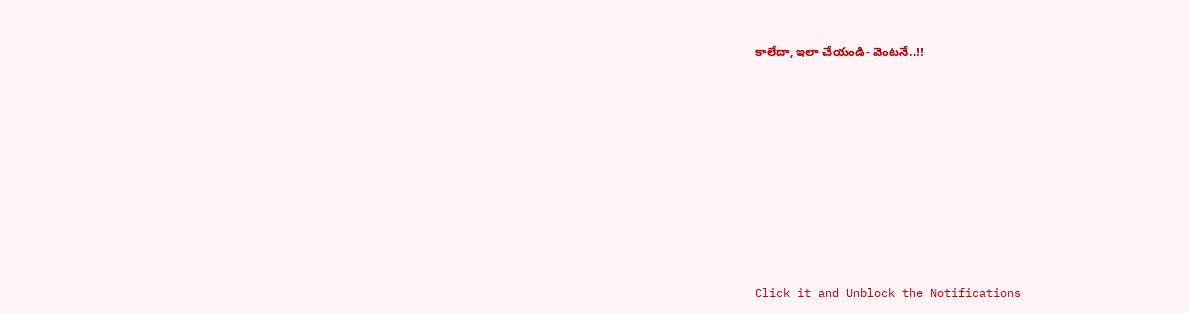కాలేదా, ఇలా చేయండి- వెంటనే..!!












Click it and Unblock the Notifications